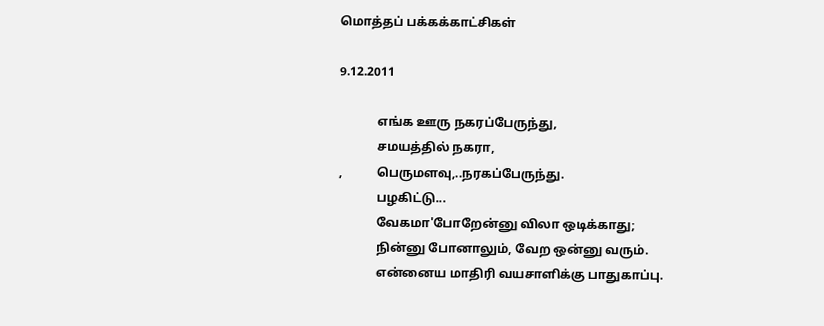மொத்தப் பக்கக்காட்சிகள்

9.12.2011

            எங்க ஊரு நகரப்பேருந்து,
            சமயத்தில் நகரா,
,           பெருமளவு,..நரகப்பேருந்து.
            பழகிட்டு...
            வேகமா'போறேன்னு விலா ஒடிக்காது;
            நின்னு போனாலும், வேற ஒன்னு வரும்.
            என்னைய மாதிரி வயசாளிக்கு பாதுகாப்பு.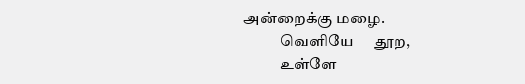அன்றைக்கு மழை.
            வெளியே      தூற,
            உள்ளே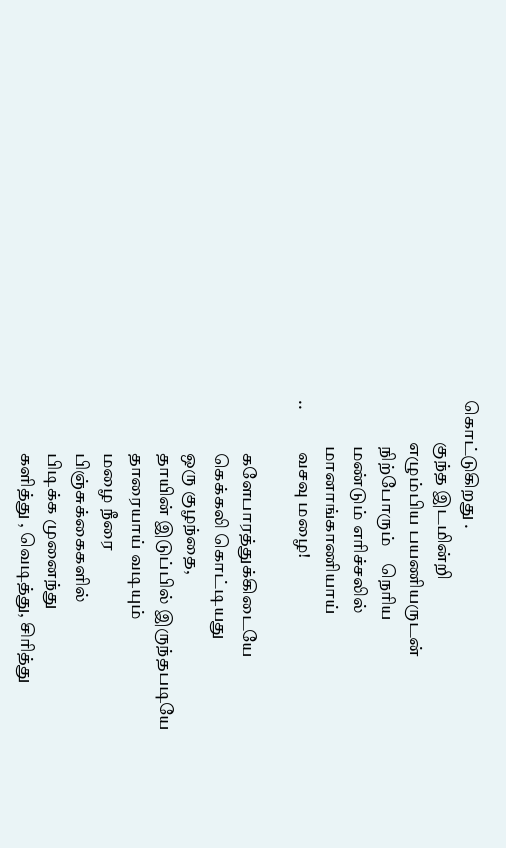கொட்டுகிறது .
            குந்த இடமின்றி
            எழும்பிய பயணியருடன்
             நிற்போரும்    நெரிய
             மண்டும் எரிச்சலில்
             மானாங்காணியாய்
..            வசவு மழை!

               களேபாரத்துக்கிடையே
               கெக்கலி கொட்டியது
               ஒரு குழந்தை,
               தாயின் இடுப்பில் இருந்தபடியே
               தாரையாய் வடியும்
               மழை நீரை
               பிஞ்சுக்கைகளில்
               பிடிக்க முனைந்து
               களித்து , வெடித்து, சிரித்து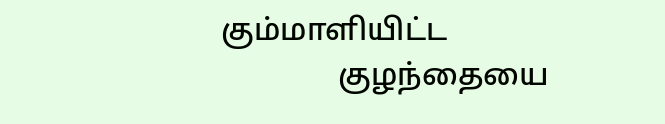கும்மாளியிட்ட
               குழந்தையை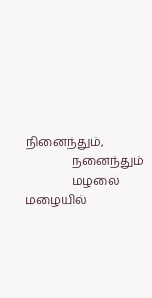நினைந்தும்,
                நனைந்தும்
                மழலை மழையில்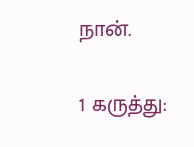நான்.


1 கருத்து: